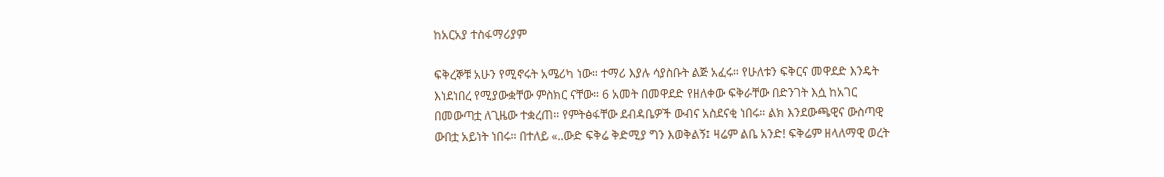ከአርአያ ተስፋማሪያም

ፍቅረኞቹ አሁን የሚኖሩት አሜሪካ ነው። ተማሪ እያሉ ሳያስቡት ልጅ አፈሩ። የሁለቱን ፍቅርና መዋደድ እንዴት እነደነበረ የሚያውቋቸው ምስክር ናቸው። 6 አመት በመዋደድ የዘለቀው ፍቅራቸው በድንገት እሷ ከአገር በመውጣቷ ለጊዜው ተቋረጠ። የምትፅፋቸው ደብዳቤዎች ውብና አስደናቂ ነበሩ። ልክ እንደውጫዊና ውስጣዊ ውበቷ አይነት ነበሩ። በተለይ «..ውድ ፍቅሬ ቅድሚያ ግን እወቅልኝ፤ ዛሬም ልቤ አንድ! ፍቅሬም ዘላለማዊ ወረት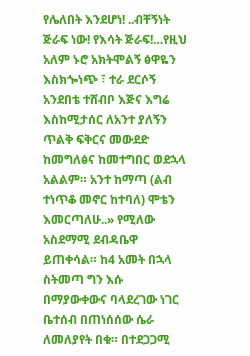የሌለበት እንደሆነ! ..ብቸኝነት ጅራፍ ነው! የእሳት ጅራፍ!…የዚህ አለም ኑሮ አክትሞልኝ ፅዋዬን እስክጐነጭ ፣ ተራ ደርሶኝ አንደበቴ ተሸብቦ እጅና እግሬ እስከሚታሰር ለአንተ ያለኝን ጥልቅ ፍቅርና መውደድ ከመግለፅና ከመተግበር ወደኋላ አልልም። አንተ ከማጣ (ልብ ተነጥቆ መኖር ከተባለ) ሞቴን እመርጣለሁ..» የሚለው አስደማሚ ደብዳቤዋ ይጠቀሳል። ከ4 አመት በኋላ ስትመጣ ግን እሱ በማያውቀውና ባላደረገው ነገር ቤተሰብ በጠነሰሰው ሴራ ለመለያየት በቁ። በተደጋጋሚ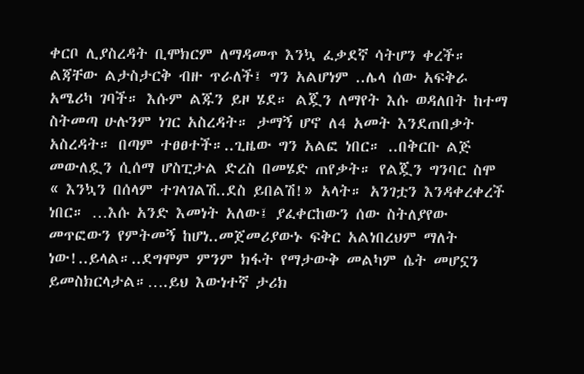ቀርቦ ሊያስረዳት ቢሞክርም ለማዳመጥ እንኳ ፈቃደኛ ሳትሆን ቀረች። ልጃቸው ልታስታርቅ ብዙ ጥራለች፤ ግን አልሆነም ..ሌላ ሰው አፍቅራ አሜሪካ ገባች። እሱም ልጁን ይዞ ሄደ። ልጇን ለማየት እሱ ወዳለበት ከተማ ስትመጣ ሁሉንም ነገር አስረዳት። ታማኝ ሆኖ ለ4 አመት እንደጠበቃት አስረዳት። በጣም ተፀፀተች።..ጊዜው ግን አልፎ ነበር። ..በቅርቡ ልጅ መውለዷን ሲሰማ ሆስፒታል ድረስ በመሄድ ጠየቃት። የልጇን ግንባር ስሞ « እንኳን በሰላም ተገላገልሽ..ደስ ይበልሽ!» አላት። አንገቷን እንዳቀረቀረች ነበር። …እሱ አንድ እመነት አለው፤ ያፈቀርከውን ሰው ስትለያየው መጥፎውን የምትመኝ ከሆነ..መጀመሪያውኑ ፍቅር አልነበረህም ማለት ነው!..ይላል።..ደግሞም ምንም ክፋት የማታውቅ መልካም ሴት መሆኗን ይመስክርላታል።….ይህ እውነተኛ ታሪክ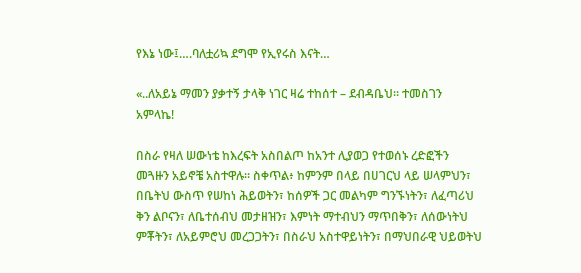የእኔ ነው፤….ባለቷሪኳ ደግሞ የኢየሩስ እናት…

«..ለአይኔ ማመን ያቃተኝ ታላቅ ነገር ዛሬ ተከሰተ – ደብዳቤህ። ተመስገን አምላኬ!

በስራ የዛለ ሠውነቴ ከእረፍት አስበልጦ ከአንተ ሊያወጋ የተወሰኑ ረድፎችን መጓዙን አይኖቼ አስተዋሉ። ስቀጥል፥ ከምንም በላይ በሀገርህ ላይ ሠላምህን፣ በቤትህ ውስጥ የሠከነ ሕይወትን፣ ከሰዎች ጋር መልካም ግንኙነትን፣ ለፈጣሪህ ቅን ልቦናን፣ ለቤተሰብህ መታዘዝን፣ እምነት ማተብህን ማጥበቅን፣ ለሰውነትህ ምቾትን፣ ለአይምሮህ መረጋጋትን፣ በስራህ አስተዋይነትን፣ በማህበራዊ ህይወትህ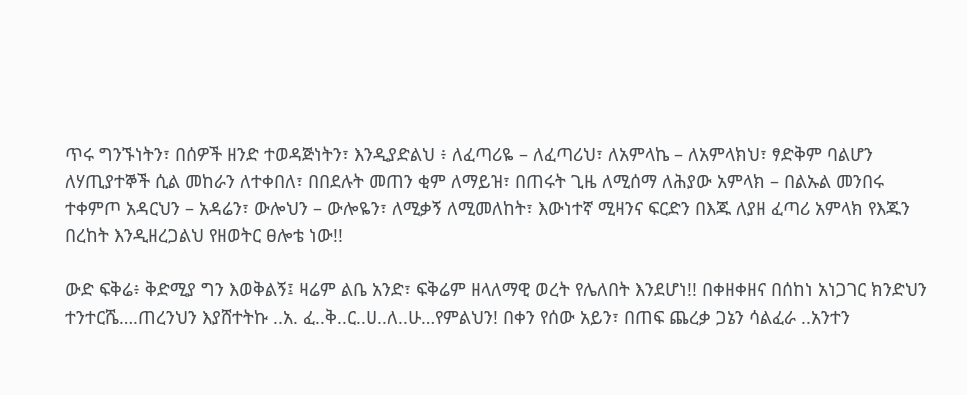ጥሩ ግንኙነትን፣ በሰዎች ዘንድ ተወዳጅነትን፣ እንዲያድልህ ፥ ለፈጣሪዬ – ለፈጣሪህ፣ ለአምላኬ – ለአምላክህ፣ ፃድቅም ባልሆን ለሃጢያተኞች ሲል መከራን ለተቀበለ፣ በበደሉት መጠን ቂም ለማይዝ፣ በጠሩት ጊዜ ለሚሰማ ለሕያው አምላክ – በልኡል መንበሩ ተቀምጦ አዳርህን – አዳሬን፣ ውሎህን – ውሎዬን፣ ለሚቃኝ ለሚመለከት፣ እውነተኛ ሚዛንና ፍርድን በእጁ ለያዘ ፈጣሪ አምላክ የእጁን በረከት እንዲዘረጋልህ የዘወትር ፀሎቴ ነው!!

ውድ ፍቅሬ፥ ቅድሚያ ግን እወቅልኝ፤ ዛሬም ልቤ አንድ፣ ፍቅሬም ዘላለማዊ ወረት የሌለበት እንደሆነ!! በቀዘቀዘና በሰከነ አነጋገር ክንድህን ተንተርሼ….ጠረንህን እያሸተትኩ ..አ. ፈ..ቅ..ር..ሀ..ለ..ሁ…የምልህን! በቀን የሰው አይን፣ በጠፍ ጨረቃ ጋኔን ሳልፈራ ..አንተን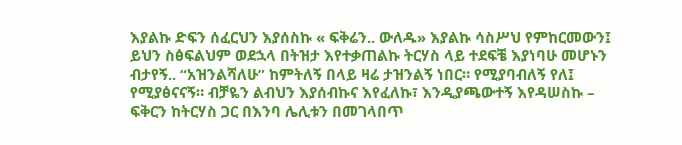እያልኩ ድፍን ሰፈርህን እያሰስኩ « ፍቅሬን.. ውለዱ» እያልኩ ሳስሥህ የምከርመውን፤ ይህን ስፅፍልህም ወደኋላ በትዝታ እየተቃጠልኩ ትርሃስ ላይ ተደፍቼ እያነባሁ መሆኑን ብታየኝ.. “አዝንልሻለሁ” ከምትለኝ በላይ ዛሬ ታዝንልኝ ነበር። የሚያባብለኝ የለ፤ የሚያፅናናኝ። ብቻዬን ልብህን እያሰብኩና እየፈለኩ፣ እንዲያጫውተኝ እየዳሠስኩ – ፍቅርን ከትርሃስ ጋር በእንባ ሌሊቱን በመገላበጥ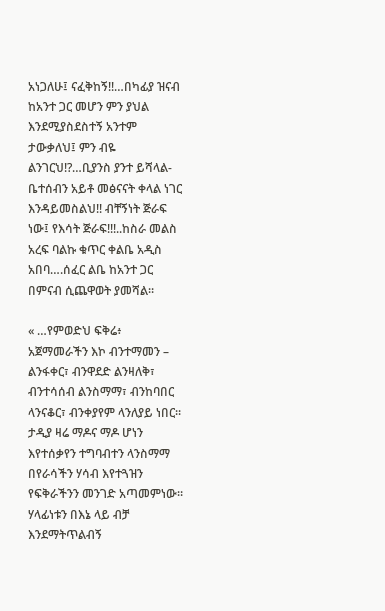አነጋለሁ፤ ናፈቅከኝ!!…በካፊያ ዝናብ ከአንተ ጋር መሆን ምን ያህል እንደሚያስደስተኝ አንተም ታውቃለህ፤ ምን ብዬ ልንገርህ!?…ቢያንስ ያንተ ይሻላል- ቤተሰብን አይቶ መፅናናት ቀላል ነገር እንዳይመስልህ!! ብቸኝነት ጅራፍ ነው፤ የእሳት ጅራፍ!!!..ከስራ መልስ አረፍ ባልኩ ቁጥር ቀልቤ አዲስ አበባ….ሰፈር ልቤ ከአንተ ጋር በምናብ ሲጨዋወት ያመሻል።

« …የምወድህ ፍቅሬ፥ አጀማመራችን እኮ ብንተማመን – ልንፋቀር፣ ብንዋደድ ልንዛለቅ፣ ብንተሳሰብ ልንስማማ፣ ብንከባበር ላንናቆር፣ ብንቀያየም ላንለያይ ነበር። ታዲያ ዛሬ ማዶና ማዶ ሆነን እየተሰቃየን ተግባብተን ላንስማማ በየራሳችን ሃሳብ እየተጓዝን የፍቅራችንን መንገድ አጣመምነው። ሃላፊነቱን በእኔ ላይ ብቻ እንደማትጥልብኝ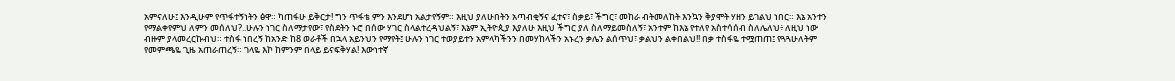አምናለሁ፤ እንዲሁም የጥፋተኝነትን ፅዋ። ካጠፋሁ ይቅርታ! ግን ጥፋቴ ምን እንደሆነ አልታየኝም። እዚህ ያለሁበትን አጣብቂኝና ፈተና፣ ስቃይ፣ ችግር፣ መከራ ብትመለከት እንኳን ቅያሞት ሃዘን ይገልህ ነበር። እኔ አንተን የማልቀየምህ ለምን መሰለህ?..ሁሉን ነገር ስለማታየው፣ የስደትን ኑሮ በሰው ሃገር ስላልተረዳህልኝ፣ እኔም ኢትዮጲያ እያለሁ እዚህ ችግር ያለ ስለማይመስለኝ፣ አንተም ከእኔ የተለየ አስተሳሰብ ስለሌለህ፥ ለዚህ ነው ብዙም ያላመረርኩብህ። ተስፋ ነበረኝ ከአንድ ከ8 ወራቶች በኋላ አይንህን የማየት፤ ሁሉን ነገር ተወያይተን አምላካችንን በመሃከላችን አኑረን ቃሌን ልሰጥህ፣ ቃልህን ልቀበልህ!! በቃ ተስፋዬ ተሟጠጠ፤ የጓጓሁለትም የመምጫዬ ጊዜ አጠራጠረኝ። ገላዬ እኮ ከምንም በላይ ይናፍቅሃል! እውነተኛ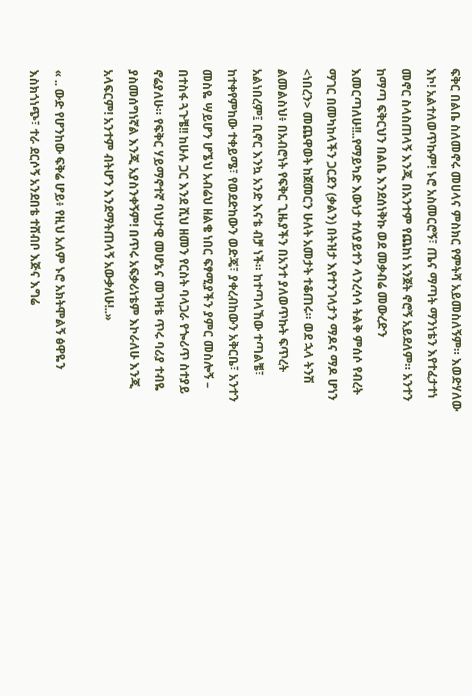ፍቅር በልቤ ስለመኖሩ መሀላና ምስክር የምትሻ አይመስለኝም። እወድሃለው እኮ! አልተለወጥኩም! ኑሮ አስመርሮኝ፣ ጤና ማጣት ማንነቴን እየተፈታተነ መኖር ስላስጠላኝ እንጂ በአንተም የጨከነ አንጀት ኖሮኝ አይደለም። አንተን ከማጣ ፍቅርህን በልቤ እንደሰነቅኩ ወደ መቃብሬ መውረድን እመርጣለሁ!!..የማይካድ እውነታ ተለያይተን ላንረሳሳ ትልቅ ምሰሶ የብረት ማገር በመካከላችን ጋርደን (ቃልን) በትዝታ እየተንገላታን ማዶና ማዶ ሆነን <ነበረን> መጨዋወት ከጀመርን ሁለት አመታት ተቆጠሩ። ወደ ኋላ ትንሽ ልመልስህ፥ በአብሮነት የፍቅር ጊዜያችን በአንተ ያለወጥኩት ፍጥረት አልነበረም፤ ቢኖር እንኳ አንድ እናቴ ብቻ ነች። ከተጣላኸው ተጣልቼ፣ ከተቀየምከው ተቀይሜ፣ የወደድከውን ወድጄ፣ ያቀረብከውን አቅርቤ፣ አንተን መስዬ ሣይሆን ሆኜህ አብሬህ ዘልቄ ነበር ፍፃሚያችን ያምር መስሎኝ – በተስፋ ጓጉቼ!! ከሁሉ ጋር እንደ ሺህ ዘመን የርስት ባላጋራ የጐሪጥ ስተያይ ኖሬያለሁ። የፍቅር ሃይማኖተኛ ባህታዊ መሆኔና መገዛቴ ጥሩ ባሪያ ተብዬ ያስመሰግነኛል እንጂ አያስንቀኝም! በጥሩ አፍቃሪነቴም እኮራለሁ እንጂ አላፍርም! አንተም ብትሆን እንደማትጠላኝ አውቃለሁ!..»

« .. ውድ የሆንከው ፍቅሬ ሆይ፥ የዚህ አለም ኑሮ አክትሞልኝ ፅዋዬን እስክጎነጭ፣ ተራ ደርሶኝ አንደበቴ ተሸብቦ እጅና እግሬ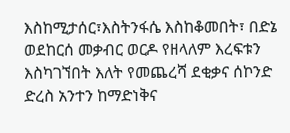እስከሚታሰር፣እስትንፋሴ እስከቆመበት፣ በድኔ ወደከርሰ መቃብር ወርዶ የዘላለም እረፍቱን እስካገኘበት እለት የመጨረሻ ደቂቃና ሰኮንድ ድረስ አንተን ከማድነቅና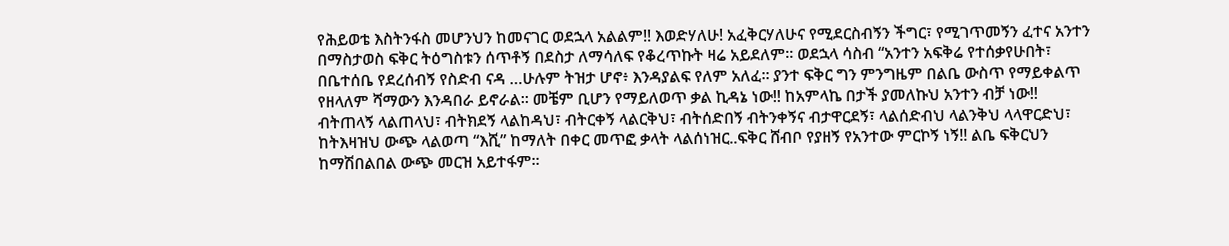የሕይወቴ እስትንፋስ መሆንህን ከመናገር ወደኋላ አልልም!! እወድሃለሁ! አፈቅርሃለሁና የሚደርስብኝን ችግር፣ የሚገጥመኝን ፈተና አንተን በማስታወስ ፍቅር ትዕግስቱን ሰጥቶኝ በደስታ ለማሳለፍ የቆረጥኩት ዛሬ አይደለም። ወደኋላ ሳስብ “አንተን አፍቅሬ የተሰቃየሁበት፣ በቤተሰቤ የደረሰብኝ የስድብ ናዳ …ሁሉም ትዝታ ሆኖ፥ እንዳያልፍ የለም አለፈ። ያንተ ፍቅር ግን ምንግዜም በልቤ ውስጥ የማይቀልጥ የዘላለም ሻማውን እንዳበራ ይኖራል። መቼም ቢሆን የማይለወጥ ቃል ኪዳኔ ነው!! ከአምላኬ በታች ያመለኩህ አንተን ብቻ ነው!! ብትጠላኝ ላልጠላህ፣ ብትክደኝ ላልከዳህ፣ ብትርቀኝ ላልርቅህ፣ ብትሰድበኝ ብትንቀኝና ብታዋርደኝ፣ ላልሰድብህ ላልንቅህ ላላዋርድህ፣ ከትእዛዝህ ውጭ ላልወጣ “እሺ” ከማለት በቀር መጥፎ ቃላት ላልሰነዝር..ፍቅር ሸብቦ የያዘኝ የአንተው ምርኮኝ ነኝ!! ልቤ ፍቅርህን ከማሽበልበል ውጭ መርዝ አይተፋም።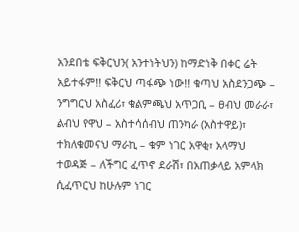አንደበቴ ፍቅርህን( አንተነትህን) ከማድነቅ በቀር ሬት አይተፋም!! ፍቅርህ ጣፋጭ ነው!! ቁጣህ አስደንጋጭ – ንግግርህ አስፈሪ፣ ቁልምጫህ አጥጋቢ – ፀብህ መራራ፣ ልብህ የዋህ – አስተሳሰብህ ጠንካራ (አስተዋይ)፣ ተክለቁመናህ ማራኪ – ቁም ነገር አዋቂ፣ አላማህ ተወዳጅ – ለችግር ፈጥኖ ደራሽ፣ በአጠቃላይ አምላክ ሲፈጥርህ ከሁሉም ነገር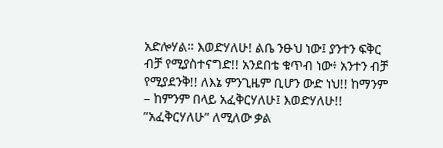አድሎሃል። እወድሃለሁ! ልቤ ንፁህ ነው፤ ያንተን ፍቅር ብቻ የሚያስተናግድ!! አንደበቴ ቁጥብ ነው፥ አንተን ብቻ የሚያደንቅ!! ለእኔ ምንጊዜም ቢሆን ውድ ነህ!! ከማንም – ከምንም በላይ አፈቅርሃለሁ፤ እወድሃለሁ!! ”አፈቅርሃለሁ” ለሚለው ቃል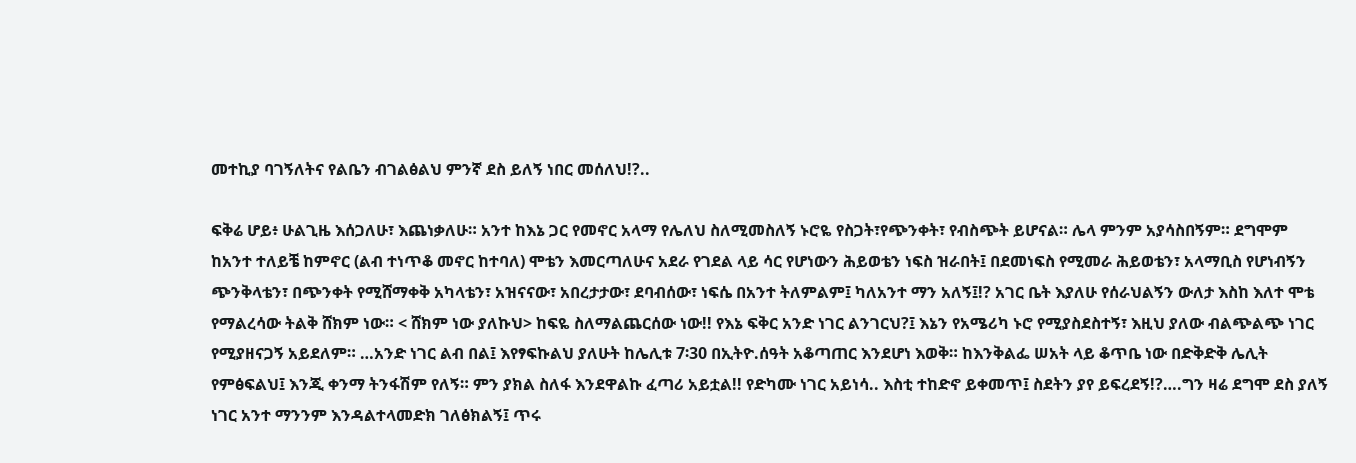መተኪያ ባገኝለትና የልቤን ብገልፅልህ ምንኛ ደስ ይለኝ ነበር መሰለህ!?..

ፍቅሬ ሆይ፥ ሁልጊዜ እሰጋለሁ፣ እጨነቃለሁ። አንተ ከእኔ ጋር የመኖር አላማ የሌለህ ስለሚመስለኝ ኑሮዬ የስጋት፣የጭንቀት፣ የብስጭት ይሆናል። ሌላ ምንም አያሳስበኝም። ደግሞም ከአንተ ተለይቼ ከምኖር (ልብ ተነጥቆ መኖር ከተባለ) ሞቴን እመርጣለሁና አደራ የገደል ላይ ሳር የሆነውን ሕይወቴን ነፍስ ዝራበት፤ በደመነፍስ የሚመራ ሕይወቴን፣ አላማቢስ የሆነብኝን ጭንቅላቴን፣ በጭንቀት የሚሸማቀቅ አካላቴን፣ አዝናናው፣ አበረታታው፣ ደባብሰው፣ ነፍሴ በአንተ ትለምልም፤ ካለአንተ ማን አለኝ፤!? አገር ቤት እያለሁ የሰራህልኝን ውለታ እስከ እለተ ሞቴ የማልረሳው ትልቅ ሸክም ነው። < ሸክም ነው ያለኩህ> ከፍዬ ስለማልጨርሰው ነው!! የእኔ ፍቅር አንድ ነገር ልንገርህ?፤ እኔን የአሜሪካ ኑሮ የሚያስደስተኝ፣ እዚህ ያለው ብልጭልጭ ነገር የሚያዘናጋኝ አይደለም። …አንድ ነገር ልብ በል፤ እየፃፍኩልህ ያለሁት ከሌሊቱ 7፡30 በኢትዮ.ሰዓት አቆጣጠር እንደሆነ እወቅ። ከእንቅልፌ ሠአት ላይ ቆጥቤ ነው በድቅድቅ ሌሊት የምፅፍልህ፤ እንጂ ቀንማ ትንፋሽም የለኝ። ምን ያክል ስለፋ እንደዋልኩ ፈጣሪ አይቷል!! የድካሙ ነገር አይነሳ.. እስቲ ተከድኖ ይቀመጥ፤ ስደትን ያየ ይፍረደኝ!?….ግን ዛሬ ደግሞ ደስ ያለኝ ነገር አንተ ማንንም እንዳልተላመድክ ገለፅክልኝ፤ ጥሩ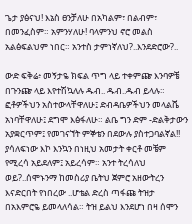ጌታ ያፅናህ! እኔስ ፀንቻለሁ በአካልም፣ በልብም፣ በመንፈስም። አምንሃለሁ! ባላምንህ ኖሮ መልስ አልፅፍልህም ነበር። አንተስ ታምነኛለህ?..እንደድሮው?..

ውድ ፍቅሬ፥ መኝታዬ ክፍል ጥግ ላይ ተቀምጬ እንባዎቼ በጉንጬ ላይ እየተሽኳለሉ ዱብ.. ዱብ..ዱብ ይላሉ። ፎቶዎችህን አስተውላቸዋለሁ፤ ድብዳቤዎችህን መላልሼ አነባቸዋለሁ፤ ደግሞ እፅፋለሁ። ልቤ ግን ድም -ድልቅታውን አያቋርጥም፤ የመገናኘት ምኞቴን በደውሉ ያስተጋባልኛል!! ያሳለፍነው እኮ እንኳን በነዚህ አመታት ቀርቶ መቼም የሚረሳ አይደለም፤ አይረሳም። አንተ ትረሳለህ ወይ?..ሰሞኑንማ ከመስሪያ ቤትህ ጀምሮ አዘውትረን እናድርበት የነበረው ..ሆቴል ድረስ ጣፋጩ ትዝታ በአእምሮዬ ይመላለሳል። ትዝ ይልህ እንደሆነ በዛ ሰሞን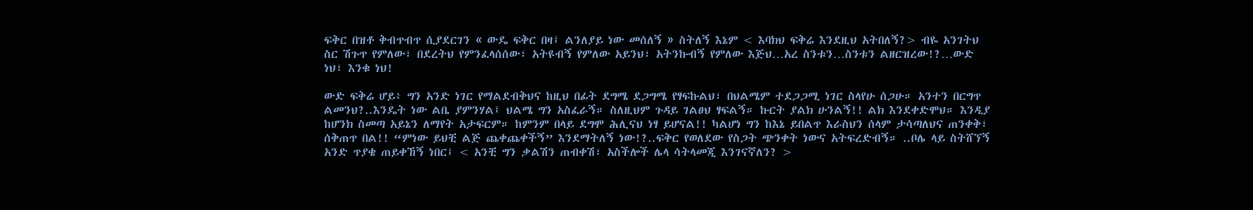ፍቅር በዝቶ ቅብጥብጥ ሲያደርገን « ውዴ ፍቅር በዛ፤ ልንለያይ ነው መሰለኝ » ስትለኝ እኔም < እባክህ ፍቅሬ እንደዚህ አትበለኝ?> ብዬ አንገትህ ስር ሽጉጥ የምለው፣ በደረትህ የምንፈላሰሰው፣ አትዩብኝ የምለው አይንህ፣ አትንኩብኝ የምለው እጅህ…አረ ስንቱን…ስንቱን ልዘርዝረው!?…ውድ ነህ፣ እንቁ ነህ!

ውድ ፍቅሬ ሆይ፥ ግን አንድ ነገር የማልደብቅህና ከዚህ በፊት ደግሜ ደጋግሜ የፃፍኩልህ፣ በህልሜም ተደጋጋሚ ነገር ስላየሁ ሰጋሁ። አንተን በርግጥ ልመንህ?..እንዴት ነው ልቤ ያምንሃል፤ ህልሜ ግን አስፈራኝ። ስለዚህም ጉዳይ ገልፀህ ፃፍልኝ። ኩርት ያልክ ሁንልኝ!! ልክ እንደቀድሞህ። እንዲያ ከሆንክ ስመጣ አይኔን ለማየት አታፍርም። ከምንም በላይ ደግሞ ሕሊናህ ነፃ ይሆናል!! ካልሆነ ግን ከእኔ ይበልጥ እራስህን ሰላም ታሳጣለህና ጠንቀቅ፣ ሰቅጠጥ በል!! “ምነው ይህቺ ልጅ ጨቀጨቀችኝ” እንደማትለኝ ነው!?..ፍቅር የወለደው የስጋት ጭንቀት ነውና አትፍረድብኝ። ..ቦሌ ላይ ስትሸኘኝ አንድ ጥያቄ ጠይቀኸኝ ነበር፤ < አንቺ ግን ቃልሽን ጠብቀሽ፣ አስችሎች ሌላ ሳትላመጂ እንገናኛለን? >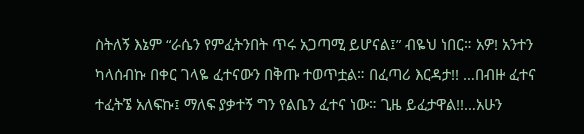ስትለኝ እኔም “ራሴን የምፈትንበት ጥሩ አጋጣሚ ይሆናል፤” ብዬህ ነበር። አዎ! አንተን ካላሰብኩ በቀር ገላዬ ፈተናውን በቅጡ ተወጥቷል። በፈጣሪ እርዳታ!! …በብዙ ፈተና ተፈትኜ አለፍኩ፤ ማለፍ ያቃተኝ ግን የልቤን ፈተና ነው። ጊዜ ይፈታዋል!!…አሁን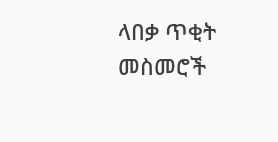ላበቃ ጥቂት መስመሮች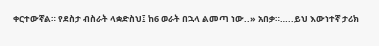ቀርተውኛል። የደስታ ብስራት ላቋድስህ፤ ከ6 ወራት በኋላ ልመጣ ነው..» አበቃ።…..ይህ እውነተኛ ታሪክ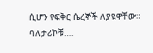ሲሆን የፍቅር ሴረኞች ለያዩዋቸው። ባለታሪኮቹ….